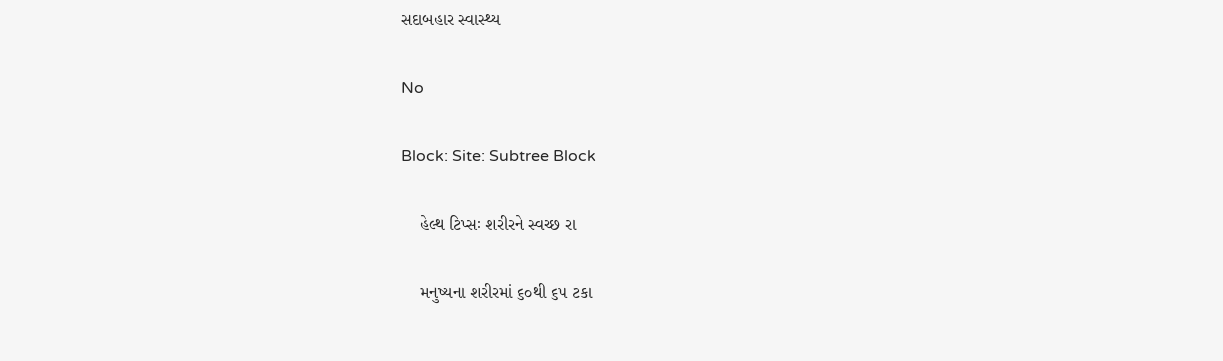સદાબહાર સ્વાસ્થ્ય

No

Block: Site: Subtree Block

    હેલ્થ ટિપ્સઃ શરીરને સ્વચ્છ રા

    મનુષ્યના શરીરમાં ૬૦થી ૬૫ ટકા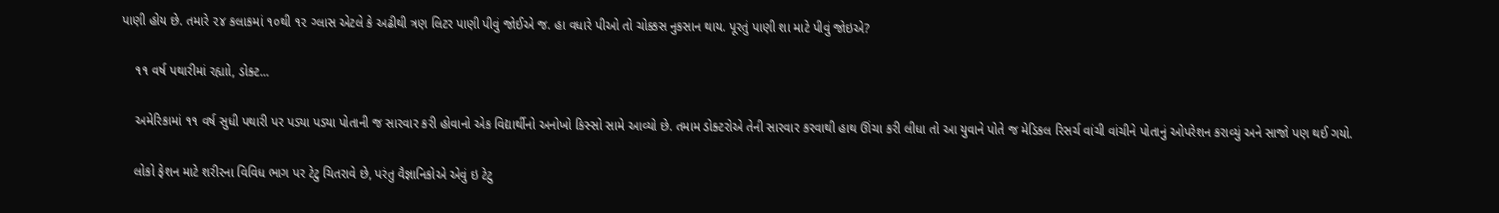પાણી હોય છે. તમારે ૨૪ કલાકમાં ૧૦થી ૧૨ ગ્લાસ એટલે કે અઢીથી ત્રણ લિટર પાણી પીવું જોઈએ જ. હા વધારે પીઓ તો ચોક્કસ નુકસાન થાય. પૂરતું પાણી શા માટે પીવું જોઇએ?

    ૧૧ વર્ષ પથારીમાં રહ્યાો, ડોક્ટ...

    અમેરિકામાં ૧૧ વર્ષ સુધી પથારી પર પડ્યા પડ્યા પોતાની જ સારવાર કરી હોવાનો એક વિદ્યાર્થીનો અનોખો કિસ્સો સામે આવ્યો છે. તમામ ડોક્ટરોએ તેની સારવાર કરવાથી હાથ ઊંચા કરી લીધા તો આ યુવાને પોતે જ મેડિકલ રિસર્ચ વાંચી વાંચીને પોતાનું ઓપરેશન કરાવ્યું અને સાજો પણ થઈ ગયો.

    લોકો ફેશન માટે શરીરના વિવિધ ભાગ પર ટેટુ ચિતરાવે છે, પરંતુ વૈજ્ઞાનિકોએ એવું ઇ ટેટુ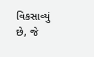વિકસાવ્યું છે, જે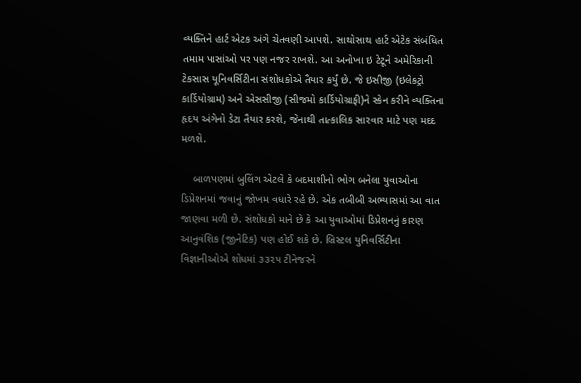વ્યક્તિને હાર્ટ એટક અંગે ચેતવણી આપશે. સાથોસાથ હાર્ટ એટેક સંબંધિત તમામ પાસાંઓ પર પણ નજર રાખશે. આ અનોખા ઇ ટેટૂને અમેરિકાની ટેકસાસ યૂનિવર્સિટીના સંશોધકોએ તૈયાર કર્યું છે. જે ઇસીજી (ઇલેકટ્રો કાર્ડિયોગ્રામ) અને એસસીજી (સીજમો કાર્ડિયોગ્રાફી)ને સ્કેન કરીને વ્યક્તિના હૃદય અંગેનો ડેટા તૈયાર કરશે, જેનાથી તાત્કાલિક સારવાર માટે પણ મદદ મળશે.

    બાળપણમાં બુલિંગ એટલે કે બદમાશીનો ભોગ બનેલા યુવાઓના ડિપ્રેશનમાં જવાનું જોખમ વધારે રહે છે. એક તબીબી અભ્યાસમાં આ વાત જાણવા મળી છે. સંશોધકો માને છે કે આ યુવાઓમાં ડિપ્રેશનનું કારણ આનુવંશિક (જીનેટિક) પણ હોઈ શકે છે. બ્રિસ્ટલ યુનિવર્સિટીના વિજ્ઞાનીઓએ શોધમાં ૩૩૨૫ ટીનેજરને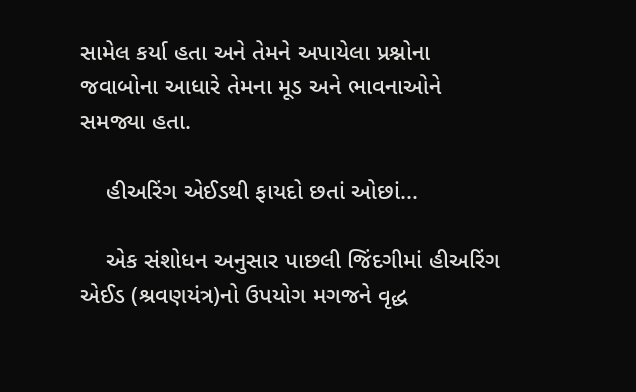સામેલ કર્યા હતા અને તેમને અપાયેલા પ્રશ્નોના જવાબોના આધારે તેમના મૂડ અને ભાવનાઓને સમજ્યા હતા.

    હીઅરિંગ એઈડથી ફાયદો છતાં ઓછાં...

    એક સંશોધન અનુસાર પાછલી જિંદગીમાં હીઅરિંગ એઈડ (શ્રવણયંત્ર)નો ઉપયોગ મગજને વૃદ્ધ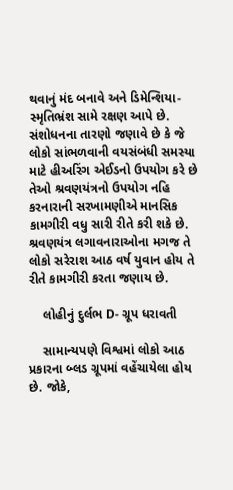થવાનું મંદ બનાવે અને ડિમેન્શિયા-સ્મૃતિભ્રંશ સામે રક્ષણ આપે છે. સંશોધનના તારણો જણાવે છે કે જે લોકો સાંભળવાની વયસંબંધી સમસ્યા માટે હીઅરિંગ એઈડનો ઉપયોગ કરે છે તેઓ શ્રવણયંત્રનો ઉપયોગ નહિ કરનારાની સરખામણીએ માનસિક કામગીરી વધુ સારી રીતે કરી શકે છે. શ્રવણયંત્ર લગાવનારાઓના મગજ તે લોકો સરેરાશ આઠ વર્ષ યુવાન હોય તે રીતે કામગીરી કરતા જણાય છે.

    લોહીનું દુર્લભ D- ગ્રૂપ ધરાવતી

    સામાન્યપણે વિશ્વમાં લોકો આઠ પ્રકારના બ્લડ ગ્રૂપમાં વહેંચાયેલા હોય છે. જોકે,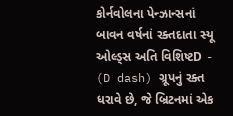કોર્નવોલના પેન્ઝાન્સનાં બાવન વર્ષનાં રક્તદાતા સ્યૂ ઓલ્ડ્સ અતિ વિશિષ્ટD - (D dash) ગ્રૂપનું રક્ત ધરાવે છે, જે બ્રિટનમાં એક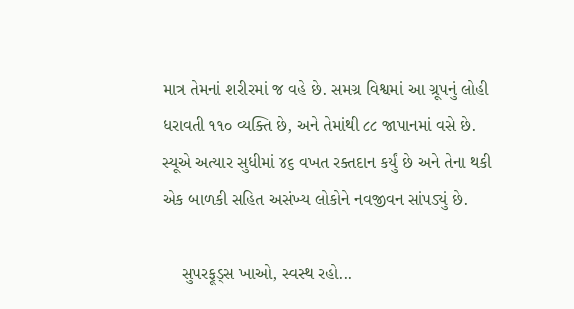માત્ર તેમનાં શરીરમાં જ વહે છે. સમગ્ર વિશ્વમાં આ ગ્રૂપનું લોહી ધરાવતી ૧૧૦ વ્યક્તિ છે, અને તેમાંથી ૮૮ જાપાનમાં વસે છે. સ્યૂએ અત્યાર સુધીમાં ૪૬ વખત રક્તદાન કર્યું છે અને તેના થકી એક બાળકી સહિત અસંખ્ય લોકોને નવજીવન સાંપડ્યું છે.

    સુપરફૂડ્સ ખાઓ, સ્વસ્થ રહો...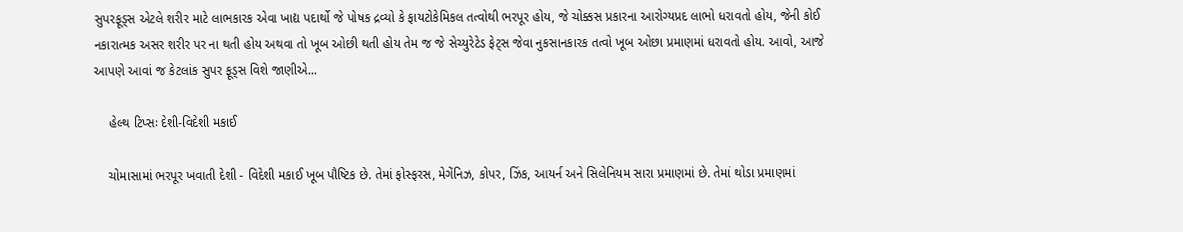સુપરફૂડ્સ એટલે શરીર માટે લાભકારક એવા ખાદ્ય પદાર્થો જે પોષક દ્રવ્યો કે ફાયટોકેમિકલ તત્વોથી ભરપૂર હોય, જે ચોક્કસ પ્રકારના આરોગ્યપ્રદ લાભો ધરાવતો હોય, જેની કોઈ નકારાત્મક અસર શરીર પર ના થતી હોય અથવા તો ખૂબ ઓછી થતી હોય તેમ જ જે સેચ્યુરેટેડ ફેટ્સ જેવા નુકસાનકારક તત્વો ખૂબ ઓછા પ્રમાણમાં ધરાવતો હોય. આવો, આજે આપણે આવાં જ કેટલાંક સુપર ફૂડ્સ વિશે જાણીએ...

    હેલ્થ ટિપ્સઃ દેશી-વિદેશી મકાઈ

    ચોમાસામાં ભરપૂર ખવાતી દેશી - વિદેશી મકાઈ ખૂબ પૌષ્ટિક છે. તેમાં ફોસ્ફરસ, મેગેંનિઝ, કોપર, ઝિંક, આયર્ન અને સિલેનિયમ સારા પ્રમાણમાં છે. તેમાં થોડા પ્રમાણમાં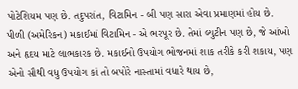પોટેશિયમ પણ છે. તદુપરાંત, વિટામિન - બી પણ સારા એવા પ્રમાણમાં હોય છે. પીળી (અમેરિકન) મકાઈમાં વિટામિન - એ ભરપૂર છે. તેમાં લ્યુટીન પણ છે, જે આંખો અને હૃદય માટે લાભકારક છે. મકાઈનો ઉપયોગ ભોજનમાં શાક તરીકે કરી શકાય, પણ એનો સૌથી વધુ ઉપયોગ કાં તો બપોરે નાસ્તામાં વધારે થાય છે,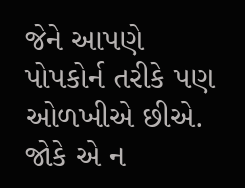જેને આપણે પોપકોર્ન તરીકે પણ ઓળખીએ છીએ. જોકે એ ન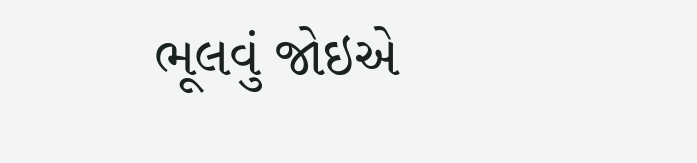ભૂલવું જોઇએ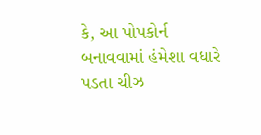કે, આ પોપકોર્ન બનાવવામાં હંમેશા વધારે પડતા ચીઝ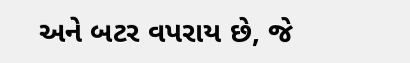અને બટર વપરાય છે, જે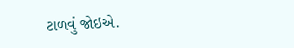ટાળવું જોઇએ.